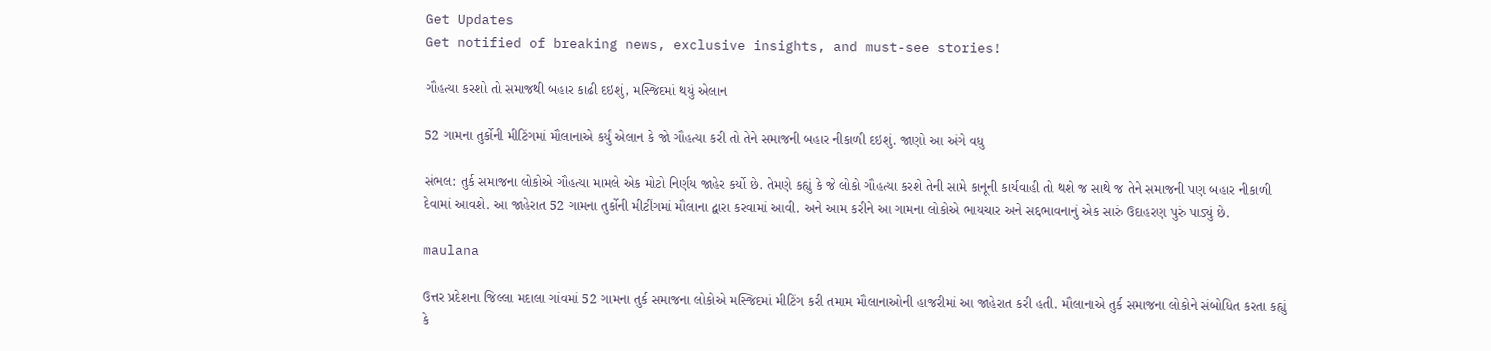Get Updates
Get notified of breaking news, exclusive insights, and must-see stories!

ગૌહત્યા કરશો તો સમાજથી બહાર કાઢી દઇશું, મસ્જિદમાં થયું એલાન

52 ગામના તુર્કોની મીટિંગમાં મૌલાનાએ કર્યું એલાન કે જો ગૌહત્યા કરી તો તેને સમાજની બહાર નીકાળી દઇશું. જાણો આ અંગે વધુ

સંભલ: તુર્ક સમાજના લોકોએ ગૌહત્યા મામલે એક મોટો નિર્ણય જાહેર કર્યો છે. તેમણે કહ્યું કે જે લોકો ગૌહત્યા કરશે તેની સામે કાનૂની કાર્યવાહી તો થશે જ સાથે જ તેને સમાજની પણ બહાર નીકાળી દેવામાં આવશે. આ જાહેરાત 52 ગામના તુર્કોની મીટીંગમાં મૌલાના દ્વારા કરવામાં આવી. અને આમ કરીને આ ગામના લોકોએ ભાયચાર અને સદ્દભાવનાનું એક સારું ઉદાહરણ પુરું પાડ્યું છે.

maulana

ઉત્તર પ્રદેશના જિલ્લા મદાલા ગાંવમાં 52 ગામના તુર્ક સમાજના લોકોએ મસ્જિદમાં મીટિંગ કરી તમામ મૌલાનાઓની હાજરીમાં આ જાહેરાત કરી હતી. મૌલાનાએ તુર્ક સમાજના લોકોને સંબોધિત કરતા કહ્યું કે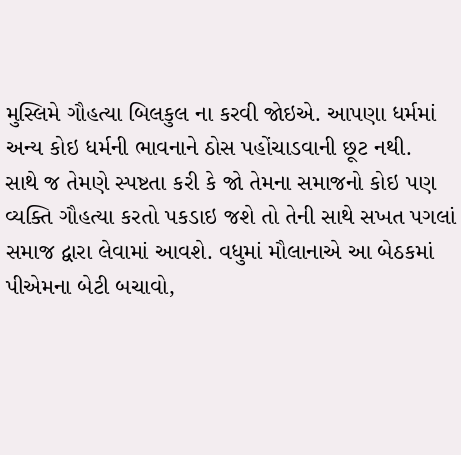મુસ્લિમે ગૌહત્યા બિલકુલ ના કરવી જોઇએ. આપણા ધર્મમાં અન્ય કોઇ ધર્મની ભાવનાને ઠોસ પહોંચાડવાની છૂટ નથી.
સાથે જ તેમણે સ્પષ્ટતા કરી કે જો તેમના સમાજનો કોઇ પણ વ્યક્તિ ગૌહત્યા કરતો પકડાઇ જશે તો તેની સાથે સખત પગલાં સમાજ દ્વારા લેવામાં આવશે. વધુમાં મૌલાનાએ આ બેઠકમાં પીએમના બેટી બચાવો,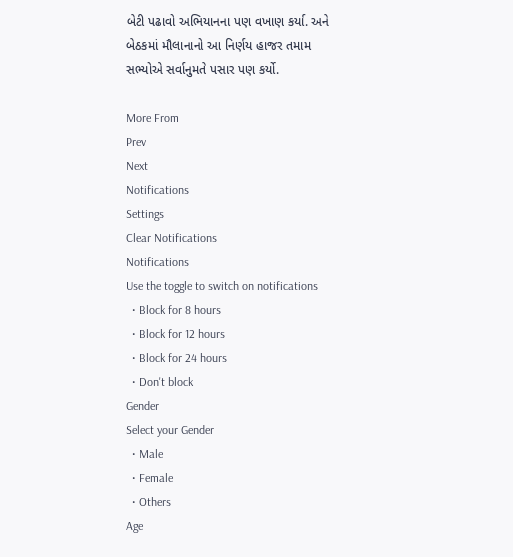બેટી પઢાવો અભિયાનના પણ વખાણ કર્યા. અને બેઠકમાં મૌલાનાનો આ નિર્ણય હાજર તમામ સભ્યોએ સર્વાનુમતે પસાર પણ કર્યો.

More From
Prev
Next
Notifications
Settings
Clear Notifications
Notifications
Use the toggle to switch on notifications
  • Block for 8 hours
  • Block for 12 hours
  • Block for 24 hours
  • Don't block
Gender
Select your Gender
  • Male
  • Female
  • Others
Age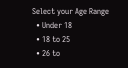Select your Age Range
  • Under 18
  • 18 to 25
  • 26 to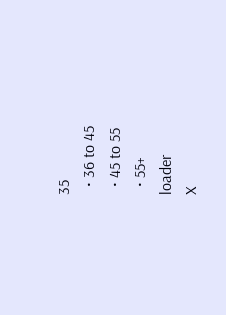35
  • 36 to 45
  • 45 to 55
  • 55+
loader
X